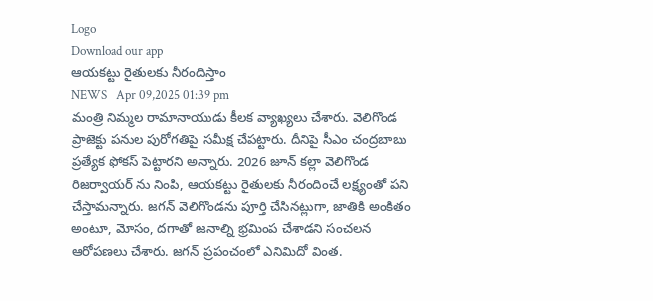Logo
Download our app
ఆయ‌క‌ట్టు రైతుల‌కు నీరందిస్తాం
NEWS   Apr 09,2025 01:39 pm
మంత్రి నిమ్మ‌ల రామానాయుడు కీల‌క వ్యాఖ్య‌లు చేశారు. వెలిగొండ ప్రాజెక్టు పనుల పురోగతిపై స‌మీక్ష చేప‌ట్టారు. దీనిపై సీఎం చంద్ర‌బాబు ప్ర‌త్యేక ఫోక‌స్ పెట్టార‌ని అన్నారు. 2026 జూన్ కల్లా వెలిగొండ రిజర్వాయర్ ను నింపి, ఆయకట్టు రైతులకు నీరందించే లక్ష్యంతో పని చేస్తామ‌న్నారు. జగన్ వెలిగొండను పూర్తి చేసినట్లుగా, జాతికి అంకితం అంటూ, మోసం, దగాతో జనాల్ని భ్రమింప చేశాడ‌ని సంచ‌ల‌న ఆరోప‌ణ‌లు చేశారు. జగన్ ప్రపంచంలో ఎనిమిదో వింత.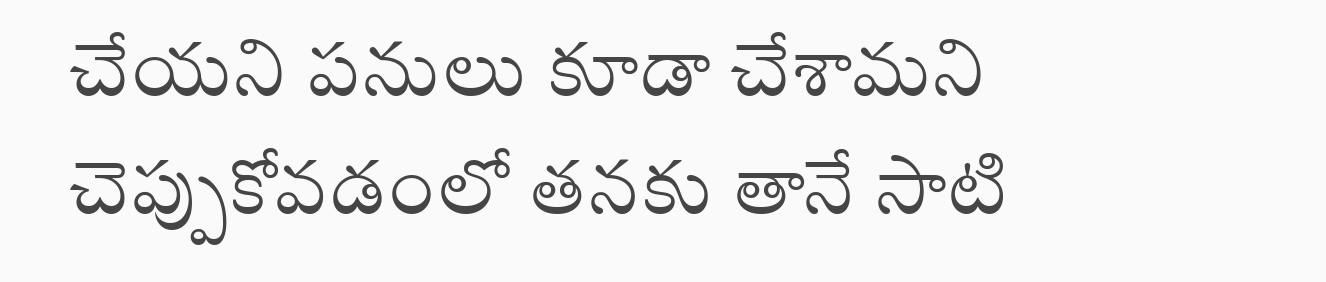చేయని పనులు కూడా చేశామని చెప్పుకోవడంలో తనకు తానే సాటి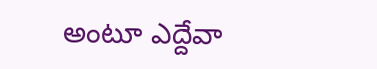అంటూ ఎద్దేవా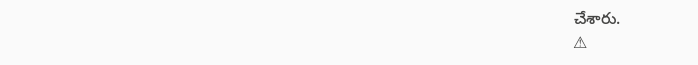చేశారు.
⚠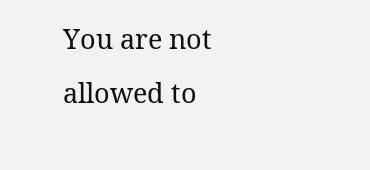You are not allowed to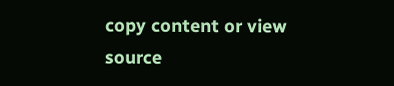copy content or view source